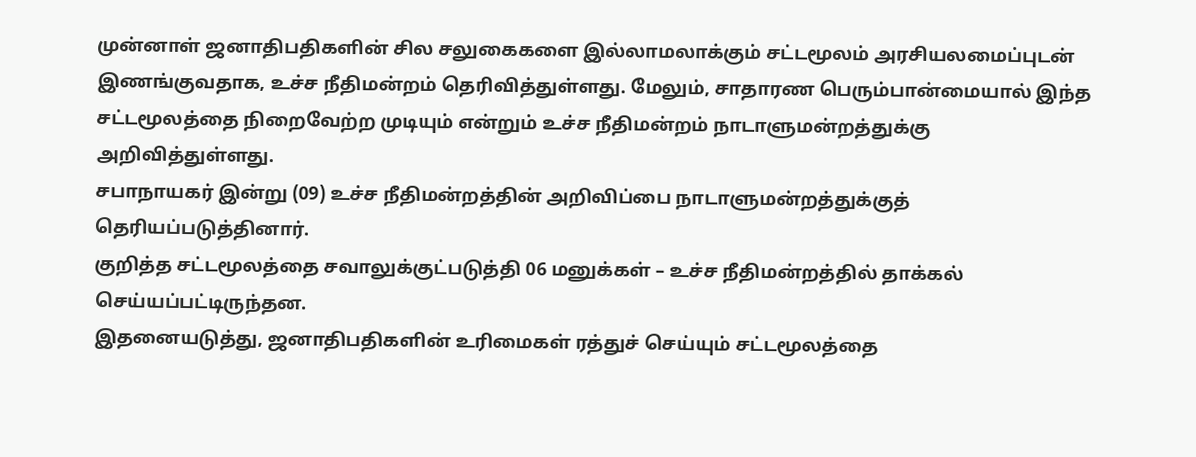முன்னாள் ஜனாதிபதிகளின் சில சலுகைகளை இல்லாமலாக்கும் சட்டமூலம் அரசியலமைப்புடன் இணங்குவதாக, உச்ச நீதிமன்றம் தெரிவித்துள்ளது. மேலும், சாதாரண பெரும்பான்மையால் இந்த சட்டமூலத்தை நிறைவேற்ற முடியும் என்றும் உச்ச நீதிமன்றம் நாடாளுமன்றத்துக்கு அறிவித்துள்ளது.
சபாநாயகர் இன்று (09) உச்ச நீதிமன்றத்தின் அறிவிப்பை நாடாளுமன்றத்துக்குத் தெரியப்படுத்தினார்.
குறித்த சட்டமூலத்தை சவாலுக்குட்படுத்தி 06 மனுக்கள் – உச்ச நீதிமன்றத்தில் தாக்கல் செய்யப்பட்டிருந்தன.
இதனையடுத்து, ஜனாதிபதிகளின் உரிமைகள் ரத்துச் செய்யும் சட்டமூலத்தை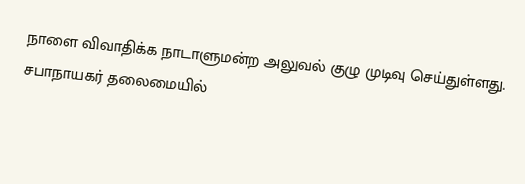நாளை விவாதிக்க நாடாளுமன்ற அலுவல் குழு முடிவு செய்துள்ளது.
சபாநாயகர் தலைமையில்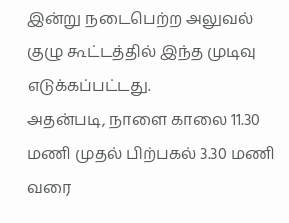இன்று நடைபெற்ற அலுவல் குழு கூட்டத்தில் இந்த முடிவு எடுக்கப்பட்டது.
அதன்படி, நாளை காலை 11.30 மணி முதல் பிற்பகல் 3.30 மணி வரை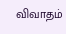விவாதம்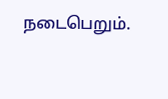நடைபெறும்.